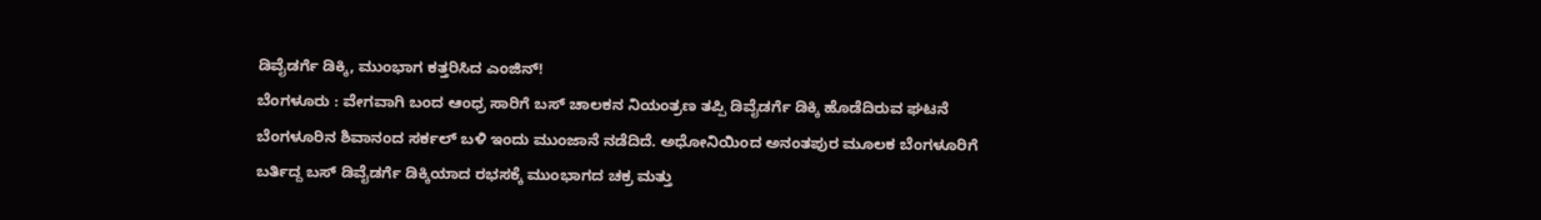ಡಿವೈಡರ್ಗೆ ಡಿಕ್ಕಿ, ಮುಂಭಾಗ ಕತ್ತರಿಸಿದ ಎಂಜಿನ್!
ಬೆಂಗಳೂರು : ವೇಗವಾಗಿ ಬಂದ ಆಂಧ್ರ ಸಾರಿಗೆ ಬಸ್ ಚಾಲಕನ ನಿಯಂತ್ರಣ ತಪ್ಪಿ ಡಿವೈಡರ್ಗೆ ಡಿಕ್ಕಿ ಹೊಡೆದಿರುವ ಘಟನೆ ಬೆಂಗಳೂರಿನ ಶಿವಾನಂದ ಸರ್ಕಲ್ ಬಳಿ ಇಂದು ಮುಂಜಾನೆ ನಡೆದಿದೆ. ಅಧೋನಿಯಿಂದ ಅನಂತಪುರ ಮೂಲಕ ಬೆಂಗಳೂರಿಗೆ ಬರ್ತಿದ್ದ ಬಸ್ ಡಿವೈಡರ್ಗೆ ಡಿಕ್ಕಿಯಾದ ರಭಸಕ್ಕೆ ಮುಂಭಾಗದ ಚಕ್ರ ಮತ್ತು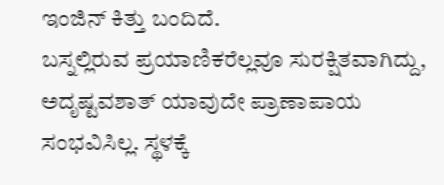ಇಂಜಿನ್ ಕಿತ್ತು ಬಂದಿದೆ.
ಬಸ್ನಲ್ಲಿರುವ ಪ್ರಯಾಣಿಕರೆಲ್ಲವೂ ಸುರಕ್ಷಿತವಾಗಿದ್ದು, ಅದೃಷ್ಟವಶಾತ್ ಯಾವುದೇ ಪ್ರಾಣಾಪಾಯ ಸಂಭವಿಸಿಲ್ಲ. ಸ್ಥಳಕ್ಕೆ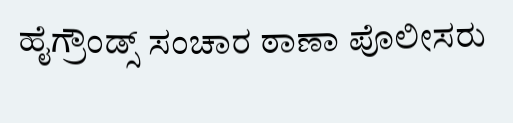ಹೈಗ್ರೌಂಡ್ಸ್ ಸಂಚಾರ ಠಾಣಾ ಪೊಲೀಸರು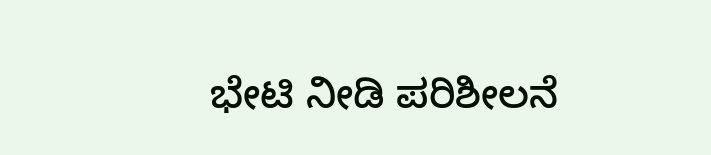ಭೇಟಿ ನೀಡಿ ಪರಿಶೀಲನೆ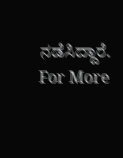ನಡೆಸಿದ್ದಾರೆ.
For More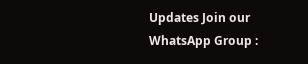Updates Join our WhatsApp Group :